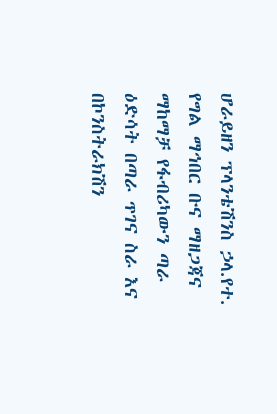ሆራይዘን ፕላንቴሽንስ ኃላ.የተ. የግል ማኅበር ቡና ማዘጋጃና ማከማቻ የፋብሪካውን ጣራ ዕድሳት በጣራ ጥገና ስራ እና በኮንስትራክሽን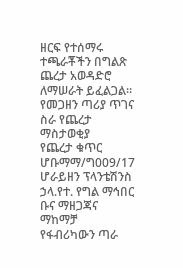ዘርፍ የተሰማሩ ተጫራቾችን በግልጽ ጨረታ አወዳድሮ ለማሠራት ይፈልጋል።
የመጋዘን ጣሪያ ጥገና ስራ የጨረታ ማስታወቂያ
የጨረታ ቁጥር ሆቡማማ/ግ009/17
ሆራይዘን ፕላንቴሽንስ ኃላ.የተ. የግል ማኅበር ቡና ማዘጋጃና ማከማቻ የፋብሪካውን ጣራ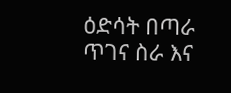ዕድሳት በጣራ ጥገና ስራ እና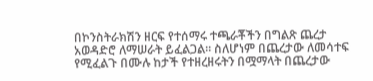በኮንስትራክሽን ዘርፍ የተሰማሩ ተጫራቾችን በግልጽ ጨረታ አወዳድሮ ለማሠራት ይፈልጋል። ስለሆነም በጨረታው ለመሳተፍ የሚፈልጉ በሙሉ ከታች የተዘረዘሩትን በሟማላት በጨረታው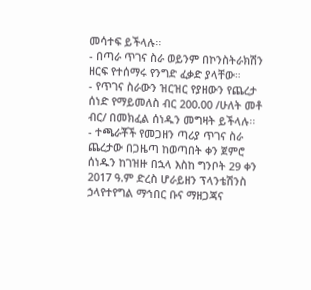መሳተፍ ይችላሉ፡፡
- በጣራ ጥገና ስራ ወይንም በኮንስትራክሽን ዘርፍ የተሰማሩ የንግድ ፈቃድ ያላቸው።
- የጥገና ስራውን ዝርዝር የያዘውን የጨረታ ሰነድ የማይመለስ ብር 200.00 /ሁለት መቶ ብር/ በመክፈል ሰነዱን መግዛት ይችላሉ፡፡
- ተጫራቾች የመጋዘን ጣሪያ ጥገና ስራ ጨረታው በጋዜጣ ከወጣበት ቀን ጀምሮ ሰነዱን ከገዝዙ በኋላ እስከ ግንቦት 29 ቀን 2017 ዓ.ም ድረስ ሆራይዘን ፕላንቴሽንስ ኃላየተየግል ማኅበር ቡና ማዘጋጃና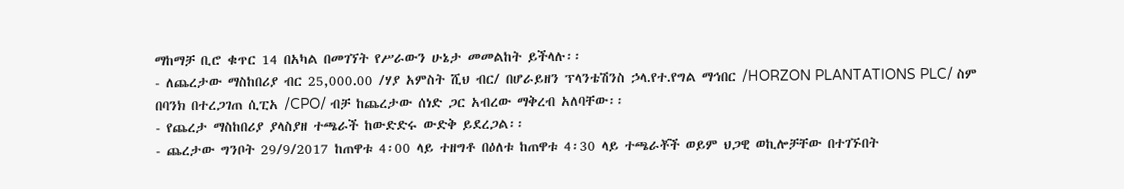ማከማቻ ቢሮ ቁጥር 14 በአካል በመገኘት የሥራውን ሁኔታ መመልከት ይችላሉ፡፡
- ለጨረታው ማስከበሪያ ብር 25,000.00 /ሃያ አምስት ሺህ ብር/ በሆራይዘን ፕላንቴሽንስ ኃላ.የተ.የግል ማኅበር /HORZON PLANTATIONS PLC/ ስም በባንክ በተረጋገጠ ሲፒአ /CPO/ ብቻ ከጨረታው ሰነድ ጋር አብረው ማቅረብ አለባቸው፡፡
- የጨረታ ማስከበሪያ ያላስያዘ ተጫራች ከውድድሩ ውድቅ ይደረጋል፡፡
- ጨረታው ግንቦት 29/9/2017 ከጠዋቱ 4፡00 ላይ ተዘግቶ በዕለቱ ከጠዋቱ 4፡30 ላይ ተጫራቾች ወይም ህጋዊ ወኪሎቻቸው በተገኙበት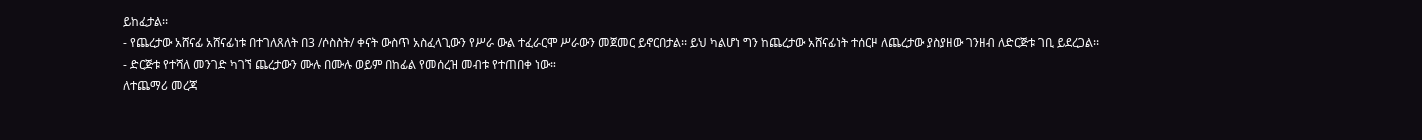ይከፈታል፡፡
- የጨረታው አሸናፊ አሸናፊነቱ በተገለጸለት በ3 /ሶስስት/ ቀናት ውስጥ አስፈላጊውን የሥራ ውል ተፈራርሞ ሥራውን መጀመር ይኖርበታል፡፡ ይህ ካልሆነ ግን ከጨረታው አሸናፊነት ተሰርዞ ለጨረታው ያስያዘው ገንዘብ ለድርጅቱ ገቢ ይደረጋል፡፡
- ድርጅቱ የተሻለ መንገድ ካገኘ ጨረታውን ሙሉ በሙሉ ወይም በከፊል የመሰረዝ መብቱ የተጠበቀ ነው።
ለተጨማሪ መረጃ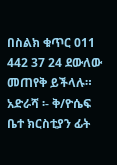በስልክ ቁጥር 011 442 37 24 ደውለው መጠየቅ ይችላሉ።
አድራሻ ፡- ቅ/ዮሴፍ ቤተ ክርስቲያን ፊት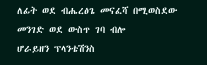ለፊት ወደ ብሔረፅጌ መናፈሻ በሚወስደው መንገድ ወደ ውስጥ ገባ ብሎ
ሆራይዘን ፕላንቴሽንስ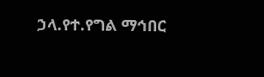ኃላ.የተ.የግል ማኅበር